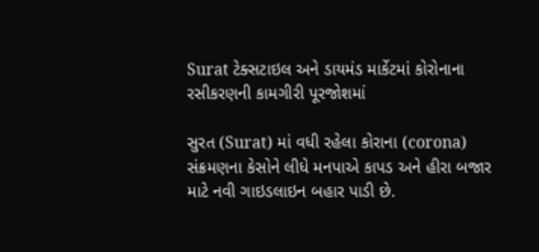Surat ટેક્સટાઇલ અને ડાયમંડ માર્કેટમાં કોરોનાના રસીકરણની કામગીરી પૂરજોશમાં

સુરત (Surat) માં વધી રહેલા કોરાના (corona) સંક્રમણના કેસોને લીધે મનપાએ કાપડ અને હીરા બજાર માટે નવી ગાઇડલાઇન બહાર પાડી છે.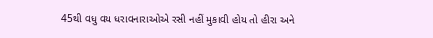45થી વધુ વય ધરાવનારાઓએ રસી નહીં મુકાવી હોય તો હીરા અને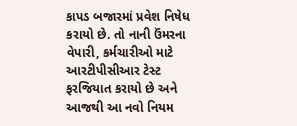કાપડ બજારમાં પ્રવેશ નિષેધ કરાયો છે. તો નાની ઉંમરના વેપારી, કર્મચારીઓ માટે આરટીપીસીઆર ટેસ્ટ ફરજિયાત કરાયો છે અને આજથી આ નવો નિયમ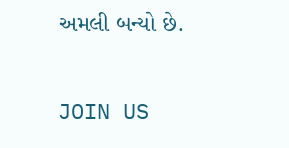અમલી બન્યો છે.

JOIN US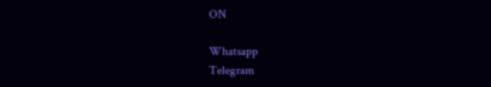ON

Whatsapp
Telegram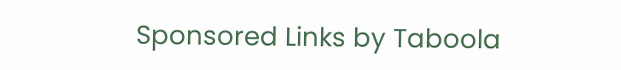Sponsored Links by Taboola